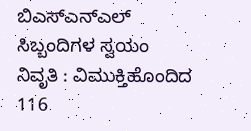ಬಿಎಸ್ಎನ್ಎಲ್ ಸಿಬ್ಬಂದಿಗಳ ಸ್ವಯಂ ನಿವೃತಿ : ವಿಮುಕ್ತಿಹೊಂದಿದ 116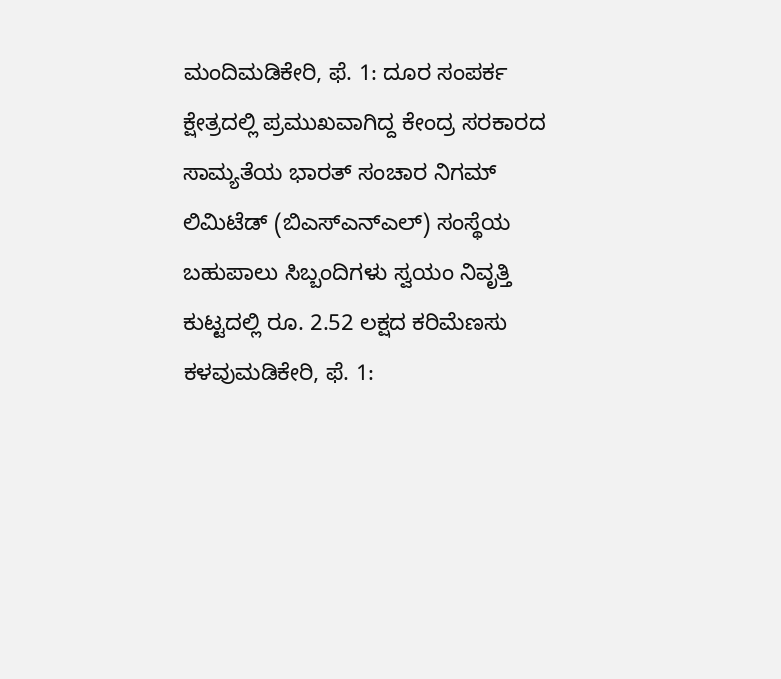ಮಂದಿಮಡಿಕೇರಿ, ಫೆ. 1: ದೂರ ಸಂಪರ್ಕ ಕ್ಷೇತ್ರದಲ್ಲಿ ಪ್ರಮುಖವಾಗಿದ್ದ ಕೇಂದ್ರ ಸರಕಾರದ ಸಾಮ್ಯತೆಯ ಭಾರತ್ ಸಂಚಾರ ನಿಗಮ್ ಲಿಮಿಟೆಡ್ (ಬಿಎಸ್‍ಎನ್‍ಎಲ್) ಸಂಸ್ಥೆಯ ಬಹುಪಾಲು ಸಿಬ್ಬಂದಿಗಳು ಸ್ವಯಂ ನಿವೃತ್ತಿ
ಕುಟ್ಟದಲ್ಲಿ ರೂ. 2.52 ಲಕ್ಷದ ಕರಿಮೆಣಸು ಕಳವುಮಡಿಕೇರಿ, ಫೆ. 1: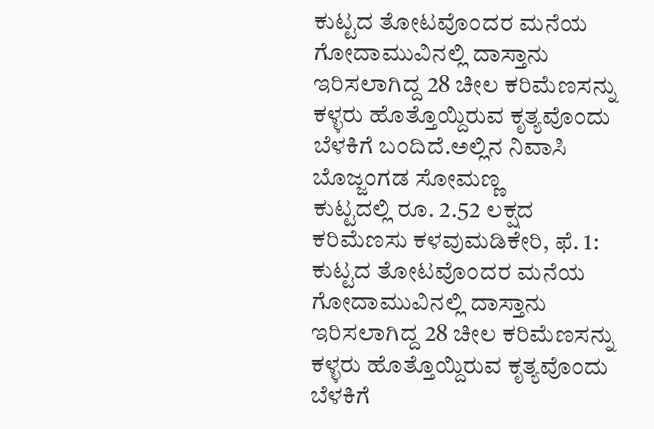ಕುಟ್ಟದ ತೋಟವೊಂದರ ಮನೆಯ ಗೋದಾಮುವಿನಲ್ಲಿ ದಾಸ್ತಾನು ಇರಿಸಲಾಗಿದ್ದ 28 ಚೀಲ ಕರಿಮೆಣಸನ್ನು ಕಳ್ಳರು ಹೊತ್ತೊಯ್ದಿರುವ ಕೃತ್ಯವೊಂದು ಬೆಳಕಿಗೆ ಬಂದಿದೆ.ಅಲ್ಲಿನ ನಿವಾಸಿ ಬೊಜ್ಜಂಗಡ ಸೋಮಣ್ಣ
ಕುಟ್ಟದಲ್ಲಿ ರೂ. 2.52 ಲಕ್ಷದ ಕರಿಮೆಣಸು ಕಳವುಮಡಿಕೇರಿ, ಫೆ. 1: ಕುಟ್ಟದ ತೋಟವೊಂದರ ಮನೆಯ ಗೋದಾಮುವಿನಲ್ಲಿ ದಾಸ್ತಾನು ಇರಿಸಲಾಗಿದ್ದ 28 ಚೀಲ ಕರಿಮೆಣಸನ್ನು ಕಳ್ಳರು ಹೊತ್ತೊಯ್ದಿರುವ ಕೃತ್ಯವೊಂದು ಬೆಳಕಿಗೆ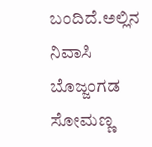ಬಂದಿದೆ.ಅಲ್ಲಿನ ನಿವಾಸಿ ಬೊಜ್ಜಂಗಡ ಸೋಮಣ್ಣ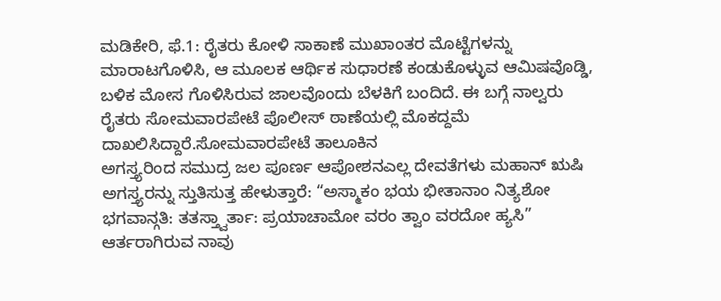ಮಡಿಕೇರಿ, ಫೆ.1: ರೈತರು ಕೋಳಿ ಸಾಕಾಣೆ ಮುಖಾಂತರ ಮೊಟ್ಟೆಗಳನ್ನು ಮಾರಾಟಗೊಳಿಸಿ, ಆ ಮೂಲಕ ಆರ್ಥಿಕ ಸುಧಾರಣೆ ಕಂಡುಕೊಳ್ಳುವ ಆಮಿಷವೊಡ್ಡಿ, ಬಳಿಕ ಮೋಸ ಗೊಳಿಸಿರುವ ಜಾಲವೊಂದು ಬೆಳಕಿಗೆ ಬಂದಿದೆ. ಈ ಬಗ್ಗೆ ನಾಲ್ವರು ರೈತರು ಸೋಮವಾರಪೇಟೆ ಪೊಲೀಸ್ ಠಾಣೆಯಲ್ಲಿ ಮೊಕದ್ದಮೆ ದಾಖಲಿಸಿದ್ದಾರೆ.ಸೋಮವಾರಪೇಟೆ ತಾಲೂಕಿನ
ಅಗಸ್ತ್ಯರಿಂದ ಸಮುದ್ರ ಜಲ ಪೂರ್ಣ ಆಪೋಶನಎಲ್ಲ ದೇವತೆಗಳು ಮಹಾನ್ ಋಷಿ ಅಗಸ್ತ್ಯರನ್ನು ಸ್ತುತಿಸುತ್ತ ಹೇಳುತ್ತಾರೆ: “ಅಸ್ಮಾಕಂ ಭಯ ಭೀತಾನಾಂ ನಿತ್ಯಶೋ ಭಗವಾನ್ಗತಿ: ತತಸ್ತ್ವಾರ್ತಾ: ಪ್ರಯಾಚಾಮೋ ವರಂ ತ್ವಾಂ ವರದೋ ಹ್ಯಸಿ” ಆರ್ತರಾಗಿರುವ ನಾವು